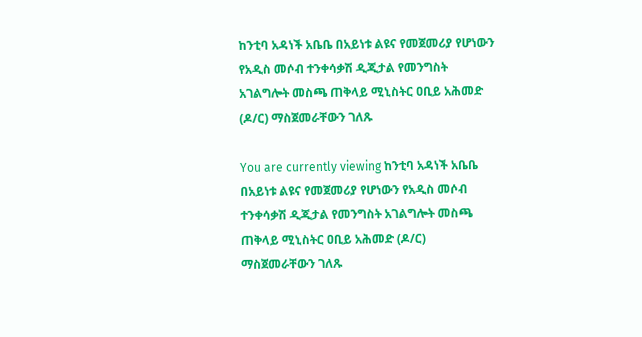ከንቲባ አዳነች አቤቤ በአይነቱ ልዩና የመጀመሪያ የሆነውን የአዲስ መሶብ ተንቀሳቃሽ ዲጂታል የመንግስት አገልግሎት መስጫ ጠቅላይ ሚኒስትር ዐቢይ አሕመድ (ዶ/ር) ማስጀመራቸውን ገለጹ

You are currently viewing ከንቲባ አዳነች አቤቤ በአይነቱ ልዩና የመጀመሪያ የሆነውን የአዲስ መሶብ ተንቀሳቃሽ ዲጂታል የመንግስት አገልግሎት መስጫ ጠቅላይ ሚኒስትር ዐቢይ አሕመድ (ዶ/ር) ማስጀመራቸውን ገለጹ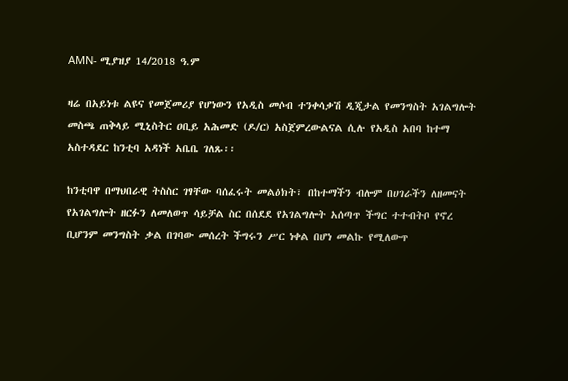AMN- ሚያዝያ 14/2018 ዓ.ም

ዛሬ በአይነቱ ልዩና የመጀመሪያ የሆነውን የአዲስ መሶብ ተንቀሳቃሽ ዲጂታል የመንግስት አገልግሎት መስጫ ጠቅላይ ሚኒስትር ዐቢይ አሕመድ (ዶ/ር) አስጀምረውልናል ሲሉ የአዲስ አበባ ከተማ አስተዳደር ከንቲባ አዳነች አቤቤ ገለጹ፡፡

ከንቲባዋ በማህበራዊ ትስስር ገፃቸው ባሰፈሩት መልዕክት፣ በከተማችን ብሎም በሀገራችን ለዘመናት የአገልግሎት ዘርፉን ለመለወጥ ሳይቻል ስር በሰደደ የአገልግሎት አሰጣጥ ችግር ተተብትቦ የኖረ ቢሆንም መንግስት ቃል በገባው መሰረት ችግሩን ሥር ነቀል በሆነ መልኩ የሚለውጥ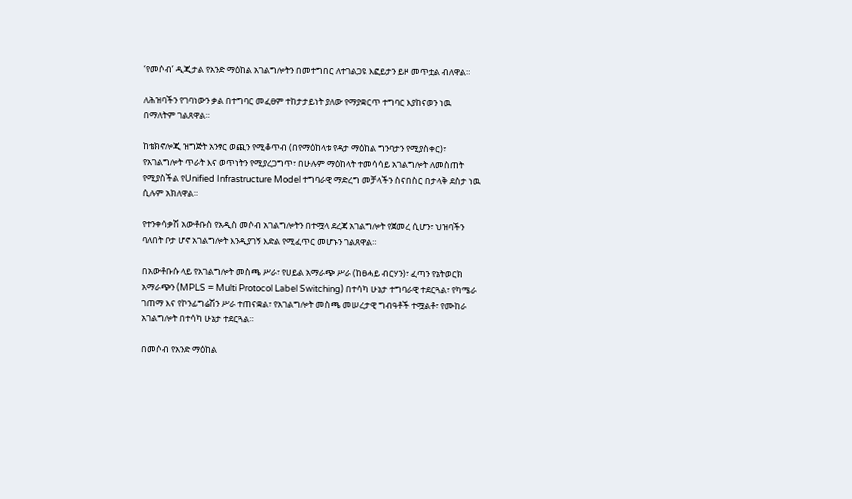‘የመሶብ’ ዲጂታል የአንድ ማዕከል አገልግሎትን በመተግበር ለተገልጋዩ እፎይታን ይዞ መጥቷል ብለዋል።

ለሕዝባችን የገባነውን ቃል በተግባር መፈፀም ተከታታይነት ያለው የማያቋርጥ ተግባር እያከናወን ነዉ በማለትም ገልጸዋል።

ከቴክኖሎጂ ዝግጅት አንፃር ወጪን የሚቆጥብ (በየማዕከላቱ የዳታ ማዕከል ግንባታን የሚያስቀር)፣ የአገልግሎት ጥራት እና ወጥነትን የሚያረጋግጥ፣ በሁሉም ማዕከላት ተመሳሳይ አገልግሎት ለመስጠት የሚያስችል የUnified Infrastructure Model ተግባራዊ ማድረግ መቻላችን ስናበስር በታላቅ ደስታ ነዉ ሲሉም አክለዋል።

የተንቀሳቃሽ አውቶቡስ የአዲስ መሶብ አገልግሎትን በተሟላ ደረጃ አገልግሎት የጀመረ ሲሆን፣ ህዝባችን ባለበት ቦታ ሆኖ አገልግሎት እንዲያገኝ እድል የሚፈጥር መሆኑን ገልጸዋል።

በአውቶቡሱ ላይ የአገልግሎት መስጫ ሥራ፣ የሀይል አማራጭ ሥራ (ከፀሓይ ብርሃን)፣ ፈጣን የኔትወርክ አማራጭን (MPLS = Multi Protocol Label Switching) በተሳካ ሁኔታ ተግባራዊ ተደርጓል፣ የካሜራ ገጠማ እና የኮንፊግሬሽን ሥራ ተጠናቋል፣ የአገልግሎት መስጫ መሠረታዊ ግብዓቶች ተሟልቶ፣ የሙከራ አገልግሎት በተሳካ ሁኔታ ተደርጓል።

በመሶብ የአንድ ማዕከል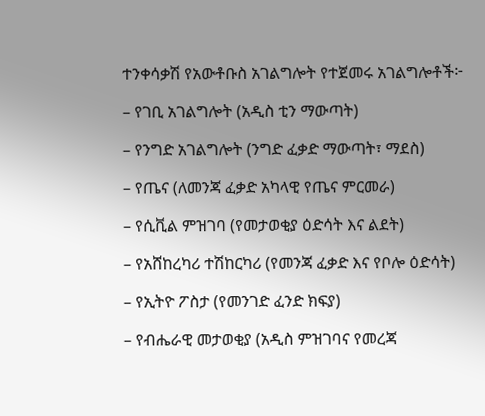ተንቀሳቃሽ የአውቶቡስ አገልግሎት የተጀመሩ አገልግሎቶች፦

– የገቢ አገልግሎት (አዲስ ቲን ማውጣት)

– የንግድ አገልግሎት (ንግድ ፈቃድ ማውጣት፣ ማደስ)

– የጤና (ለመንጃ ፈቃድ አካላዊ የጤና ምርመራ)

– የሲቪል ምዝገባ (የመታወቂያ ዕድሳት እና ልደት)

– የአሸከረካሪ ተሽከርካሪ (የመንጃ ፈቃድ እና የቦሎ ዕድሳት)

– የኢትዮ ፖስታ (የመንገድ ፈንድ ክፍያ)

– የብሔራዊ መታወቂያ (አዲስ ምዝገባና የመረጃ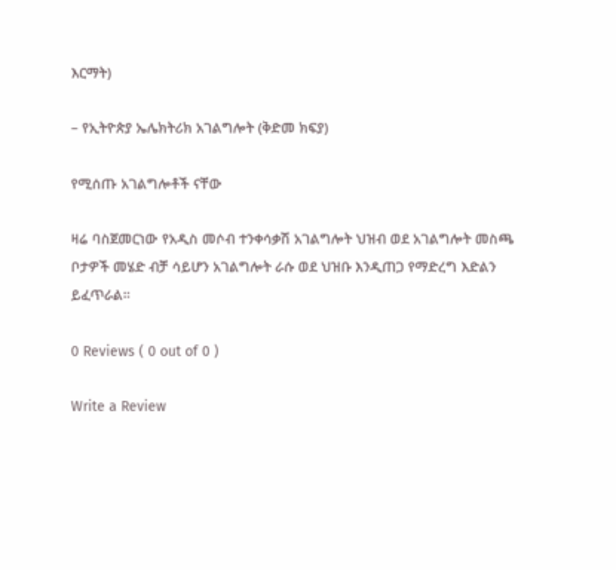እርማት)

– የኢትዮጵያ ኤሌክትሪክ አገልግሎት (ቅድመ ክፍያ)

የሚሰጡ አገልግሎቶች ናቸው

ዛሬ ባስጀመርነው የአዲስ መሶብ ተንቀሳቃሽ አገልግሎት ህዝብ ወደ አገልግሎት መስጫ ቦታዎች መሄድ ብቻ ሳይሆን አገልግሎት ራሱ ወደ ህዝቡ እንዲጠጋ የማድረግ እድልን ይፈጥራል።

0 Reviews ( 0 out of 0 )

Write a Review